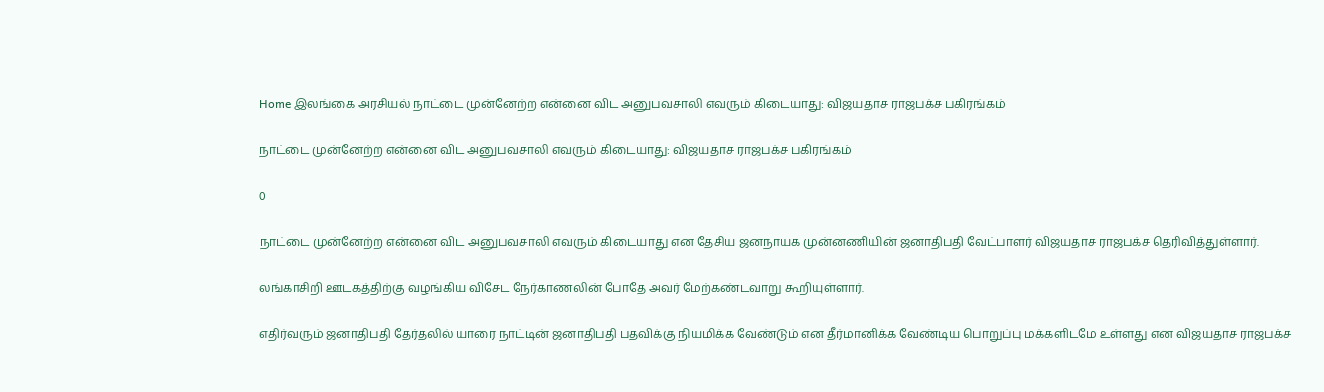Home இலங்கை அரசியல் நாட்டை முன்னேற்ற என்னை விட அனுபவசாலி எவரும் கிடையாது: விஜயதாச ராஜபக்ச பகிரங்கம்

நாட்டை முன்னேற்ற என்னை விட அனுபவசாலி எவரும் கிடையாது: விஜயதாச ராஜபக்ச பகிரங்கம்

0

நாட்டை முன்னேற்ற என்னை விட அனுபவசாலி எவரும் கிடையாது என தேசிய ஜனநாயக முன்னணியின் ஜனாதிபதி வேட்பாளர் விஜயதாச ராஜபக்ச தெரிவித்துள்ளார்.

லங்காசிறி ஊடகத்திற்கு வழங்கிய விசேட நேர்காணலின் போதே அவர் மேற்கண்டவாறு கூறியுள்ளார்.

எதிர்வரும் ஜனாதிபதி தேர்தலில் யாரை நாட்டின் ஜனாதிபதி பதவிக்கு நியமிக்க வேண்டும் என தீர்மானிக்க வேண்டிய பொறுப்பு மக்களிடமே உள்ளது என விஜயதாச ராஜபக்ச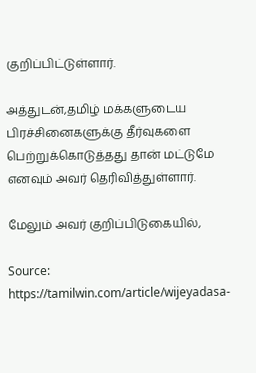குறிப்பிட்டுள்ளார்.

அத்துடன்,தமிழ் மக்களுடைய பிரச்சினைகளுக்கு தீர்வுகளை பெற்றுக்கொடுத்தது தான் மட்டுமே எனவும் அவர் தெரிவித்துள்ளார்.

மேலும் அவர் குறிப்பிடுகையில்,

Source: https://tamilwin.com/article/wijeyadasa-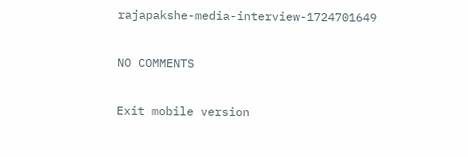rajapakshe-media-interview-1724701649

NO COMMENTS

Exit mobile version